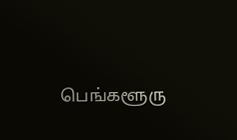பெங்களூரு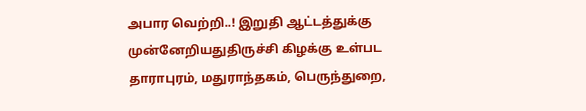அபார வெற்றி..! இறுதி ஆட்டத்துக்கு முன்னேறியதுதிருச்சி கிழக்கு உள்பட தாராபுரம், மதுராந்தகம், பெருந்துறை,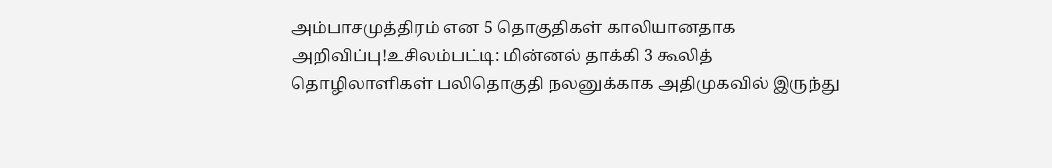அம்பாசமுத்திரம் என 5 தொகுதிகள் காலியானதாக அறிவிப்பு!உசிலம்பட்டி: மின்னல் தாக்கி 3 கூலித் தொழிலாளிகள் பலிதொகுதி நலனுக்காக அதிமுகவில் இருந்து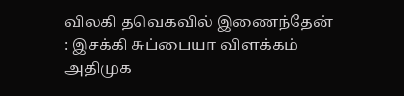விலகி தவெகவில் இணைந்தேன் : இசக்கி சுப்பையா விளக்கம் அதிமுக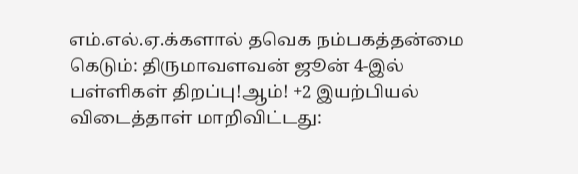எம்.எல்.ஏ.க்களால் தவெக நம்பகத்தன்மை கெடும்: திருமாவளவன் ஜூன் 4-இல் பள்ளிகள் திறப்பு!ஆம்! +2 இயற்பியல் விடைத்தாள் மாறிவிட்டது: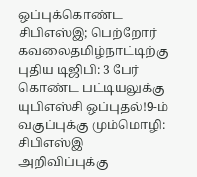ஒப்புக்கொண்ட சிபிஎஸ்இ; பெற்றோர் கவலைதமிழ்நாட்டிற்கு புதிய டிஜிபி: 3 பேர் கொண்ட பட்டியலுக்கு யுபிஎஸ்சி ஒப்புதல்!9-ம் வகுப்புக்கு மும்மொழி: சிபிஎஸ்இ அறிவிப்புக்கு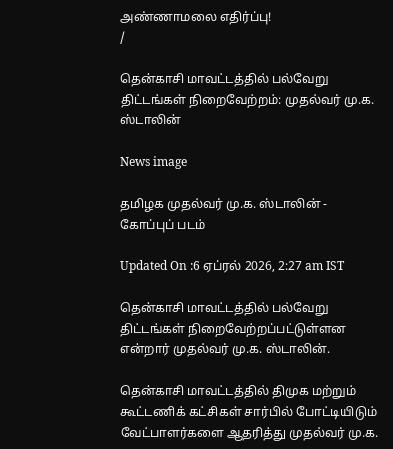அண்ணாமலை எதிர்ப்பு!
/

தென்காசி மாவட்டத்தில் பல்வேறு திட்டங்கள் நிறைவேற்றம்: முதல்வர் மு.க. ஸ்டாலின்

News image

தமிழக முதல்வர் மு.க. ஸ்டாலின் - கோப்புப் படம்

Updated On :6 ஏப்ரல் 2026, 2:27 am IST

தென்காசி மாவட்டத்தில் பல்வேறு திட்டங்கள் நிறைவேற்றப்பட்டுள்ளன என்றார் முதல்வர் மு.க. ஸ்டாலின்.

தென்காசி மாவட்டத்தில் திமுக மற்றும் கூட்டணிக் கட்சிகள் சார்பில் போட்டியிடும் வேட்பாளர்களை ஆதரித்து முதல்வர் மு.க.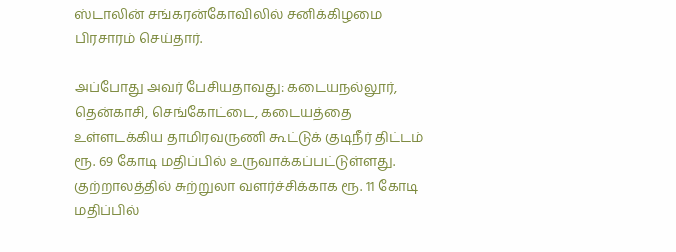ஸ்டாலின் சங்கரன்கோவிலில் சனிக்கிழமை பிரசாரம் செய்தார்.

அப்போது அவர் பேசியதாவது: கடையநல்லூர், தென்காசி, செங்கோட்டை, கடையத்தை உள்ளடக்கிய தாமிரவருணி கூட்டுக் குடிநீர் திட்டம் ரூ. 69 கோடி மதிப்பில் உருவாக்கப்பட்டுள்ளது. குற்றாலத்தில் சுற்றுலா வளர்ச்சிக்காக ரூ. 11 கோடி மதிப்பில்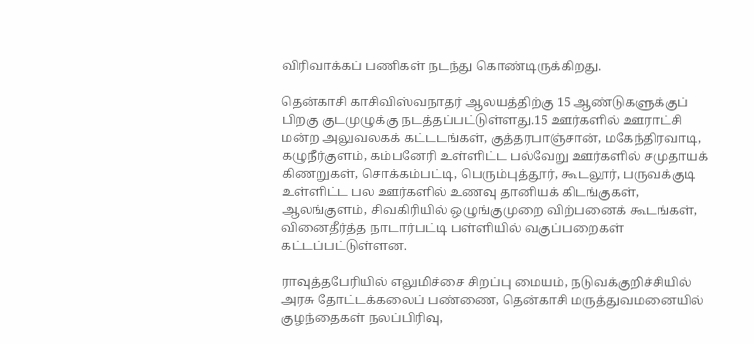விரிவாக்கப் பணிகள் நடந்து கொண்டிருக்கிறது.

தென்காசி காசிவிஸ்வநாதர் ஆலயத்திற்கு 15 ஆண்டுகளுக்குப் பிறகு குடமுழுக்கு நடத்தப்பட்டுள்ளது.15 ஊர்களில் ஊராட்சி மன்ற அலுவலகக் கட்டடங்கள், குத்தரபாஞ்சான், மகேந்திரவாடி, கழுநீர்குளம், கம்பனேரி உள்ளிட்ட பல்வேறு ஊர்களில் சமுதாயக் கிணறுகள், சொக்கம்பட்டி, பெரும்புத்தூர், கூடலூர், பருவக்குடி உள்ளிட்ட பல ஊர்களில் உணவு தானியக் கிடங்குகள், ஆலங்குளம், சிவகிரியில் ஒழுங்குமுறை விற்பனைக் கூடங்கள், வினைதீர்த்த நாடார்பட்டி பள்ளியில் வகுப்பறைகள் கட்டப்பட்டுள்ளன.

ராவுத்தபேரியில் எலுமிச்சை சிறப்பு மையம், நடுவக்குறிச்சியில் அரசு தோட்டக்கலைப் பண்ணை, தென்காசி மருத்துவமனையில் குழந்தைகள் நலப்பிரிவு,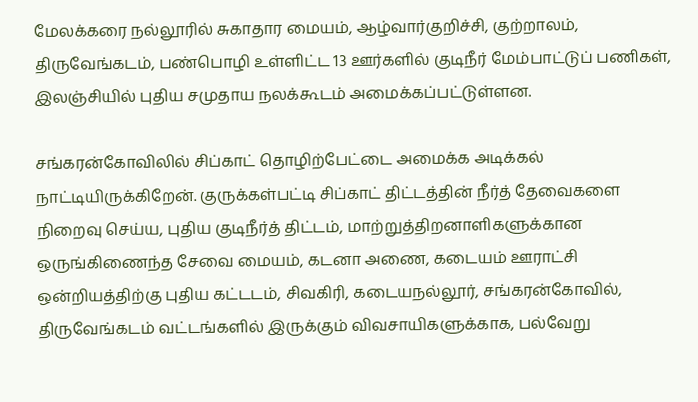மேலக்கரை நல்லூரில் சுகாதார மையம், ஆழ்வார்குறிச்சி, குற்றாலம், திருவேங்கடம், பண்பொழி உள்ளிட்ட 13 ஊர்களில் குடிநீர் மேம்பாட்டுப் பணிகள், இலஞ்சியில் புதிய சமுதாய நலக்கூடம் அமைக்கப்பட்டுள்ளன.

சங்கரன்கோவிலில் சிப்காட் தொழிற்பேட்டை அமைக்க அடிக்கல் நாட்டியிருக்கிறேன். குருக்கள்பட்டி சிப்காட் திட்டத்தின் நீர்த் தேவைகளை நிறைவு செய்ய, புதிய குடிநீர்த் திட்டம், மாற்றுத்திறனாளிகளுக்கான ஒருங்கிணைந்த சேவை மையம், கடனா அணை, கடையம் ஊராட்சி ஒன்றியத்திற்கு புதிய கட்டடம், சிவகிரி, கடையநல்லூர், சங்கரன்கோவில், திருவேங்கடம் வட்டங்களில் இருக்கும் விவசாயிகளுக்காக, பல்வேறு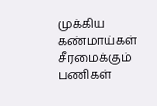முக்கிய கண்மாய்கள் சீரமைக்கும் பணிகள்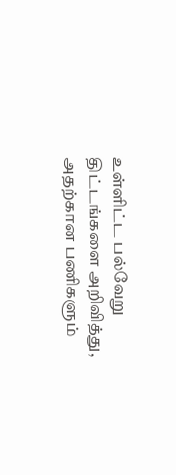உள்ளிட்ட பல்வேறு திட்டங்களை அறிவித்து, அதற்கான பணிகளும்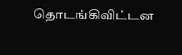தொடங்கிவிட்டன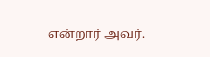என்றார் அவர்.